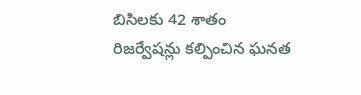బిసిల‌కు 42 శాతం రిజ‌ర్వేష‌న్లు క‌ల్పించిన ఘ‌న‌త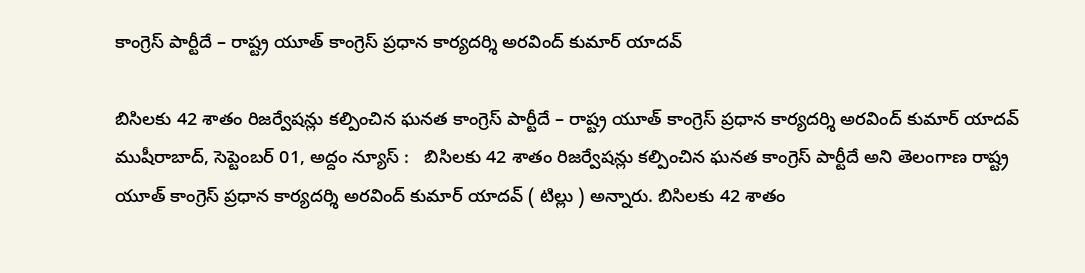కాంగ్రెస్ పార్టీదే – రాష్ట్ర యూత్ కాంగ్రెస్ ప్ర‌ధాన కార్య‌ద‌ర్శి అర‌వింద్ కుమార్ యాద‌వ్

బిసిల‌కు 42 శాతం రిజ‌ర్వేష‌న్లు క‌ల్పించిన ఘ‌న‌త కాంగ్రెస్ పార్టీదే – రాష్ట్ర యూత్ కాంగ్రెస్ ప్ర‌ధాన కార్య‌ద‌ర్శి అర‌వింద్ కుమార్ యాద‌వ్ ముషీరాబాద్‌, సెప్టెంబ‌ర్ 01, అద్దం న్యూస్ :   బిసిల‌కు 42 శాతం రిజ‌ర్వేష‌న్లు క‌ల్పించిన ఘ‌న‌త కాంగ్రెస్ పార్టీదే అని తెలంగాణ రాష్ట్ర యూత్ కాంగ్రెస్ ప్ర‌ధాన కార్య‌ద‌ర్శి అర‌వింద్ కుమార్ యాద‌వ్ ( టిల్లు ) అన్నారు. బిసిల‌కు 42 శాతం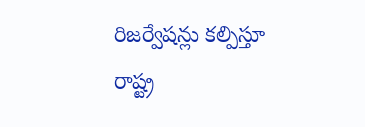రిజ‌ర్వేష‌న్లు క‌ల్పిస్తూ రాష్ట్ర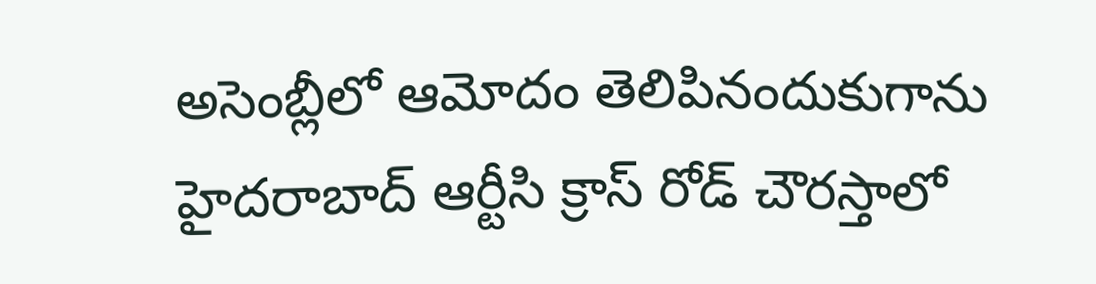అసెంబ్లీలో ఆమోదం తెలిపినందుకుగాను హైద‌రాబాద్ ఆర్టీసి క్రాస్ రోడ్ చౌర‌స్తాలో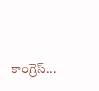కాంగ్రెస్...